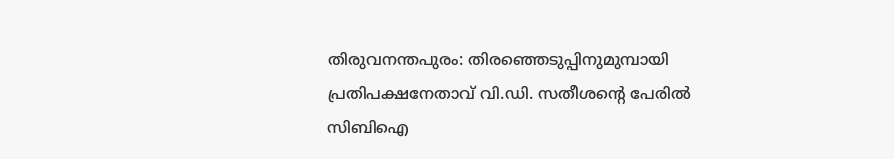തിരുവനന്തപുരം: തിരഞ്ഞെടുപ്പിനുമുമ്പായി പ്രതിപക്ഷനേതാവ് വി.ഡി. സതീശന്റെ പേരിൽ സിബിഐ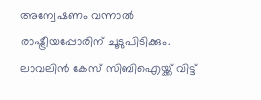അന്വേഷണം വന്നാൽ രാഷ്ട്രീയപ്പോരിന് ചൂടുപിടിക്കും. ലാവലിൻ കേസ് സിബിഐയ്ക്ക് വിട്ട്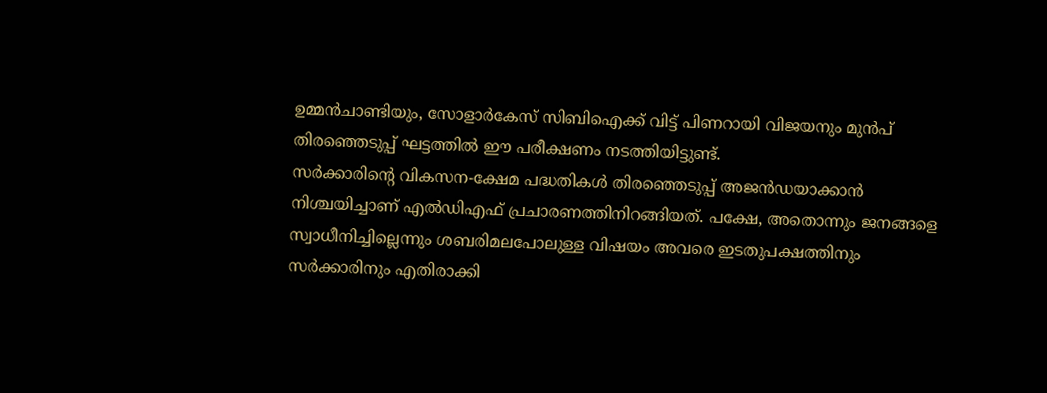ഉമ്മൻചാണ്ടിയും, സോളാർകേസ് സിബിഐക്ക് വിട്ട് പിണറായി വിജയനും മുൻപ് തിരഞ്ഞെടുപ്പ് ഘട്ടത്തിൽ ഈ പരീക്ഷണം നടത്തിയിട്ടുണ്ട്.
സർക്കാരിന്റെ വികസന-ക്ഷേമ പദ്ധതികൾ തിരഞ്ഞെടുപ്പ് അജൻഡയാക്കാൻ നിശ്ചയിച്ചാണ് എൽഡിഎഫ് പ്രചാരണത്തിനിറങ്ങിയത്. പക്ഷേ, അതൊന്നും ജനങ്ങളെ സ്വാധീനിച്ചില്ലെന്നും ശബരിമലപോലുള്ള വിഷയം അവരെ ഇടതുപക്ഷത്തിനും സർക്കാരിനും എതിരാക്കി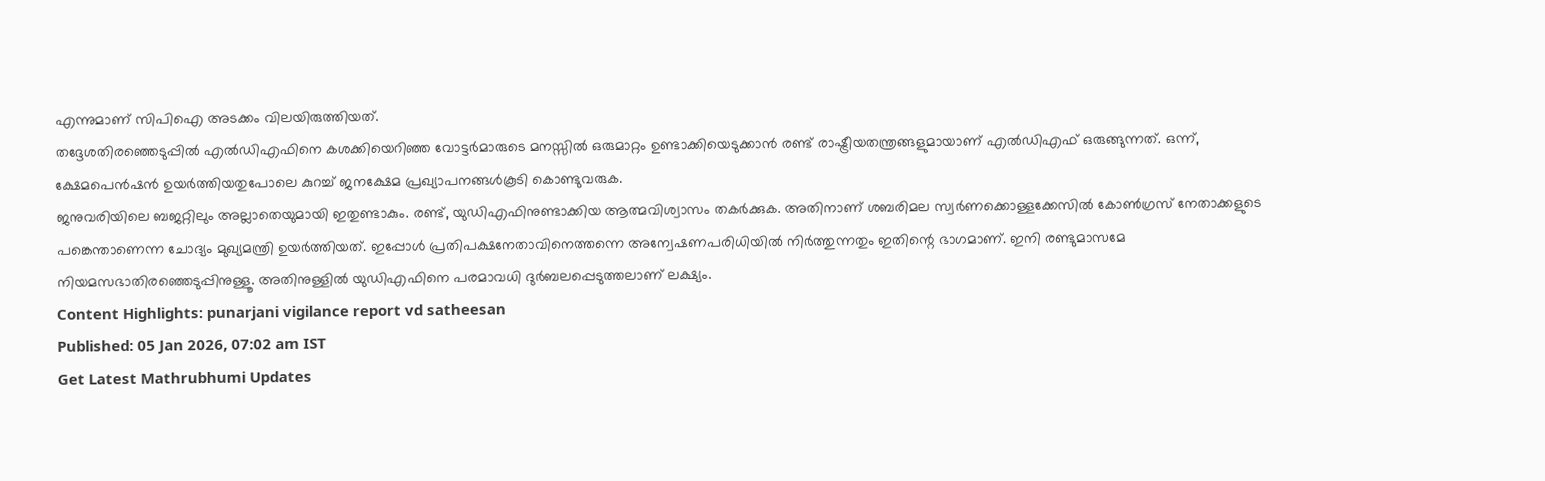എന്നുമാണ് സിപിഐ അടക്കം വിലയിരുത്തിയത്.
തദ്ദേശതിരഞ്ഞെടുപ്പിൽ എൽഡിഎഫിനെ കശക്കിയെറിഞ്ഞ വോട്ടർമാരുടെ മനസ്സിൽ ഒരുമാറ്റം ഉണ്ടാക്കിയെടുക്കാൻ രണ്ട് രാഷ്ട്രീയതന്ത്രങ്ങളുമായാണ് എൽഡിഎഫ് ഒരുങ്ങുന്നത്. ഒന്ന്, ക്ഷേമപെൻഷൻ ഉയർത്തിയതുപോലെ കുറച്ച് ജനക്ഷേമ പ്രഖ്യാപനങ്ങൾകൂടി കൊണ്ടുവരുക.
ജനുവരിയിലെ ബജറ്റിലും അല്ലാതെയുമായി ഇതുണ്ടാകും. രണ്ട്, യുഡിഎഫിനുണ്ടാക്കിയ ആത്മവിശ്വാസം തകർക്കുക. അതിനാണ് ശബരിമല സ്വർണക്കൊള്ളക്കേസിൽ കോൺഗ്രസ് നേതാക്കളുടെ പങ്കെന്താണെന്ന ചോദ്യം മുഖ്യമന്ത്രി ഉയർത്തിയത്. ഇപ്പോൾ പ്രതിപക്ഷനേതാവിനെത്തന്നെ അന്വേഷണപരിധിയിൽ നിർത്തുന്നതും ഇതിന്റെ ഭാഗമാണ്. ഇനി രണ്ടുമാസമേ നിയമസഭാതിരഞ്ഞെടുപ്പിനുള്ളൂ. അതിനുള്ളിൽ യുഡിഎഫിനെ പരമാവധി ദുർബലപ്പെടുത്തലാണ് ലക്ഷ്യം.
Content Highlights: punarjani vigilance report vd satheesan
Published: 05 Jan 2026, 07:02 am IST
Get Latest Mathrubhumi Updates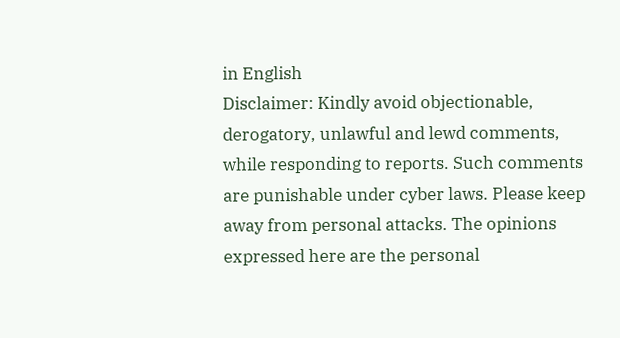in English
Disclaimer: Kindly avoid objectionable, derogatory, unlawful and lewd comments, while responding to reports. Such comments are punishable under cyber laws. Please keep away from personal attacks. The opinions expressed here are the personal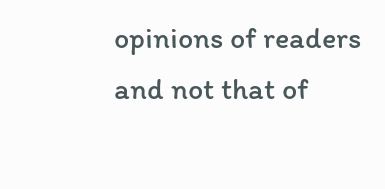opinions of readers and not that of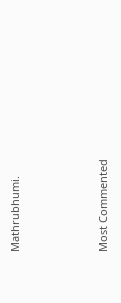Mathrubhumi.



Most Commented